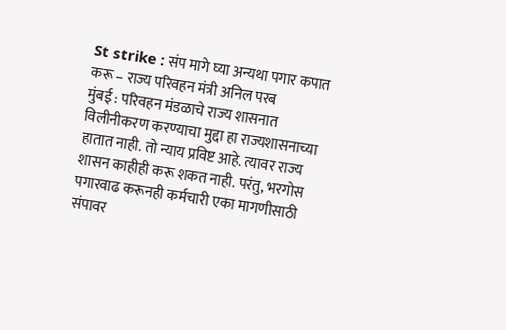St strike : संप मागे घ्या अन्यथा पगार कपात करू – राज्य परिवहन मंत्री अनिल परब
मुंबई : परिवहन मंडळाचे राज्य शासनात विलीनीकरण करण्याचा मुद्दा हा राज्यशासनाच्या हातात नाही. तो न्याय प्रविष्ट आहे. त्यावर राज्य शासन काहीही करू शकत नाही. परंतु, भरगोस पगारवाढ करूनही कर्मचारी एका मागणीसाठी संपावर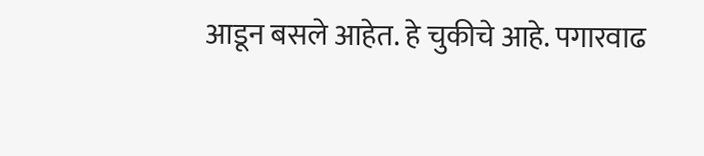आडून बसले आहेत. हे चुकीचे आहे. पगारवाढ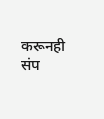करूनही संप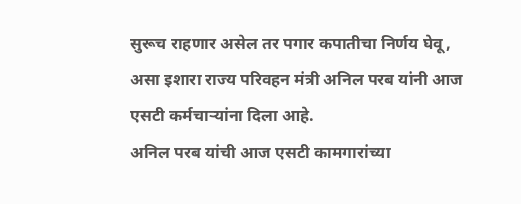सुरूच राहणार असेल तर पगार कपातीचा निर्णय घेवू, असा इशारा राज्य परिवहन मंत्री अनिल परब यांनी आज एसटी कर्मचाऱ्यांना दिला आहे.
अनिल परब यांची आज एसटी कामगारांच्या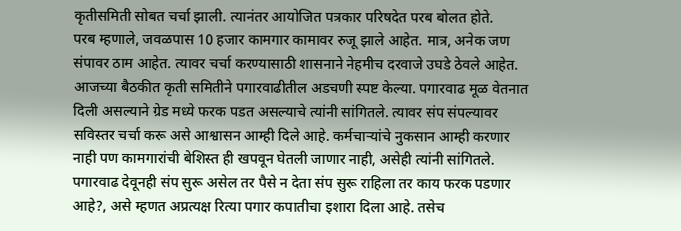कृतीसमिती सोबत चर्चा झाली. त्यानंतर आयोजित पत्रकार परिषदेत परब बोलत होते.
परब म्हणाले, जवळपास 10 हजार कामगार कामावर रुजू झाले आहेत. मात्र, अनेक जण संपावर ठाम आहेत. त्यावर चर्चा करण्यासाठी शासनाने नेहमीच दरवाजे उघडे ठेवले आहेत. आजच्या बैठकीत कृती समितीने पगारवाढीतील अडचणी स्पष्ट केल्या. पगारवाढ मूळ वेतनात दिली असल्याने ग्रेड मध्ये फरक पडत असल्याचे त्यांनी सांगितले. त्यावर संप संपल्यावर सविस्तर चर्चा करू असे आश्वासन आम्ही दिले आहे. कर्मचाऱ्यांचे नुकसान आम्ही करणार नाही पण कामगारांची बेशिस्त ही खपवून घेतली जाणार नाही, असेही त्यांनी सांगितले.
पगारवाढ देवूनही संप सुरू असेल तर पैसे न देता संप सुरू राहिला तर काय फरक पडणार आहे?, असे म्हणत अप्रत्यक्ष रित्या पगार कपातीचा इशारा दिला आहे. तसेच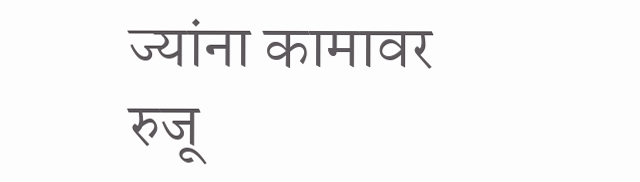ज्यांना कामावर रुजू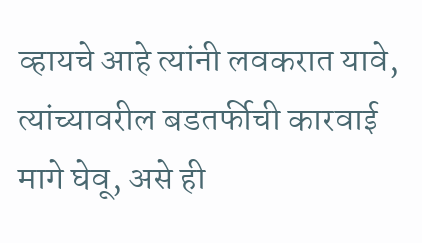व्हायचे आहे त्यांनी लवकरात यावे, त्यांच्यावरील बडतर्फीची कारवाई मागे घेवू, असे ही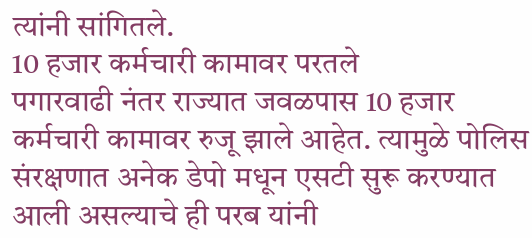त्यांनी सांगितले.
10 हजार कर्मचारी कामावर परतले
पगारवाढी नंतर राज्यात जवळपास 10 हजार कर्मचारी कामावर रुजू झाले आहेत. त्यामुळे पोलिस संरक्षणात अनेक डेपो मधून एसटी सुरू करण्यात आली असल्याचे ही परब यांनी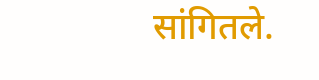सांगितले.